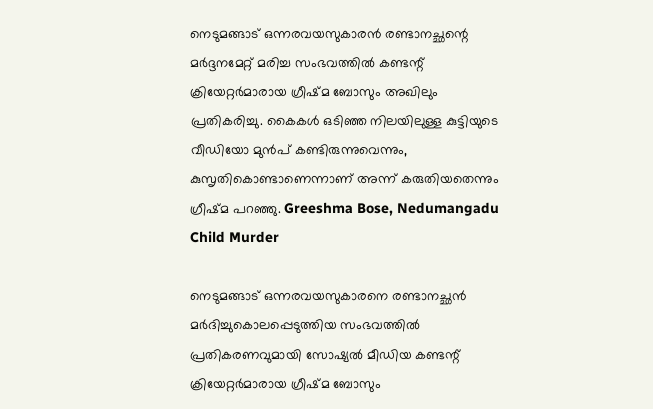നെടുമങ്ങാട് ഒന്നരവയസുകാരൻ രണ്ടാനച്ഛന്റെ മർദ്ദനമേറ്റ് മരിച്ച സംഭവത്തിൽ കണ്ടന്റ് ക്രിയേറ്റർമാരായ ഗ്രീഷ്മ ബോസും അഖിലും പ്രതികരിച്ചു. കൈകൾ ഒടിഞ്ഞ നിലയിലുള്ള കുട്ടിയുടെ വീഡിയോ മുൻപ് കണ്ടിരുന്നുവെന്നും, കുസൃതികൊണ്ടാണെന്നാണ് അന്ന് കരുതിയതെന്നും ഗ്രീഷ്മ പറഞ്ഞു. Greeshma Bose, Nedumangadu Child Murder

നെടുമങ്ങാട് ഒന്നരവയസുകാരനെ രണ്ടാനച്ഛൻ മർദിച്ചുകൊലപ്പെടുത്തിയ സംഭവത്തിൽ പ്രതികരണവുമായി സോഷ്യൽ മീഡിയ കണ്ടന്റ് ക്രിയേറ്റർമാരായ ഗ്രീഷ്മ ബോസും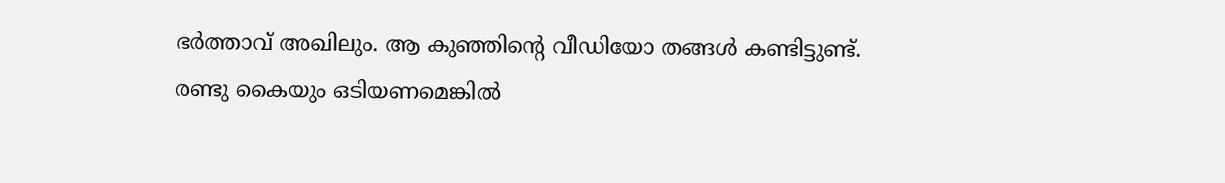ഭർത്താവ് അഖിലും. ആ കുഞ്ഞിന്റെ വീഡിയോ തങ്ങൾ കണ്ടിട്ടുണ്ട്. രണ്ടു കൈയും ഒടിയണമെങ്കിൽ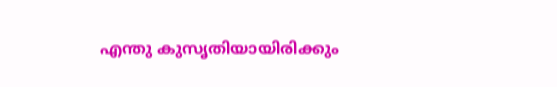എന്തു കുസൃതിയായിരിക്കും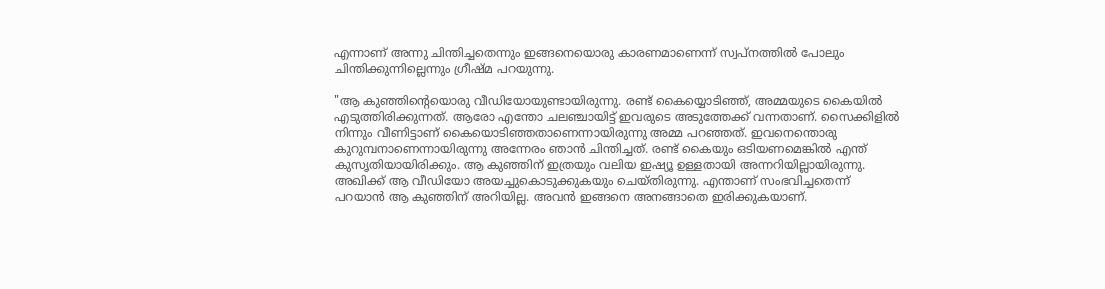എന്നാണ് അന്നു ചിന്തിച്ചതെന്നും ഇങ്ങനെയൊരു കാരണമാണെന്ന് സ്വപ്‌നത്തില്‍ പോലും ചിന്തിക്കുന്നില്ലെന്നും ഗ്രീഷ്മ പറയുന്നു.

"ആ കുഞ്ഞിന്റെയൊരു വീഡിയോയുണ്ടായിരുന്നു. രണ്ട് കൈയ്യൊടിഞ്ഞ്, അമ്മയുടെ കൈയില്‍ എടുത്തിരിക്കുന്നത്. ആരോ എന്തോ ചലഞ്ചായിട്ട് ഇവരുടെ അടുത്തേക്ക് വന്നതാണ്. സൈക്കിളില്‍ നിന്നും വീണിട്ടാണ് കൈയൊടിഞ്ഞതാണെന്നായിരുന്നു അമ്മ പറഞ്ഞത്. ഇവനെന്തൊരു കുറുമ്പനാണെന്നായിരുന്നു അന്നേരം ഞാന്‍ ചിന്തിച്ചത്. രണ്ട് കൈയും ഒടിയണമെങ്കില്‍ എന്ത് കുസൃതിയായിരിക്കും. ആ കുഞ്ഞിന് ഇത്രയും വലിയ ഇഷ്യൂ ഉള്ളതായി അന്നറിയില്ലായിരുന്നു. അഖിക്ക് ആ വീഡിയോ അയച്ചുകൊടുക്കുകയും ചെയ്തിരുന്നു. എന്താണ് സംഭവിച്ചതെന്ന് പറയാന്‍ ആ കുഞ്ഞിന് അറിയില്ല. അവന്‍ ഇങ്ങനെ അനങ്ങാതെ ഇരിക്കുകയാണ്.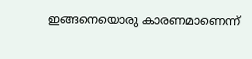ഇങ്ങനെയൊരു കാരണമാണെന്ന്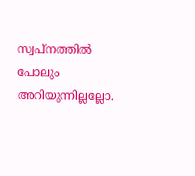സ്വപ്‌നത്തില്‍ പോലും അറിയുന്നില്ലല്ലോ.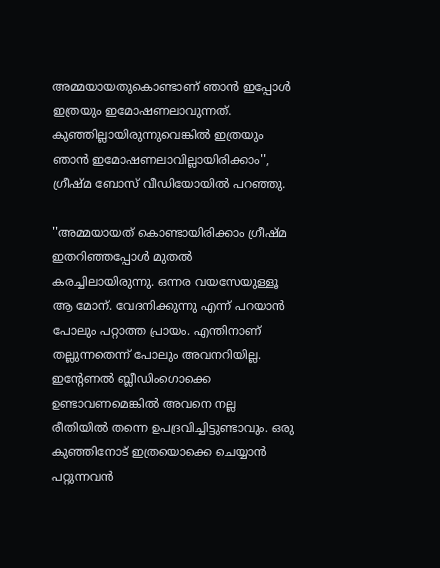അമ്മയായതുകൊണ്ടാണ് ഞാന്‍ ഇപ്പോള്‍ ഇത്രയും ഇമോഷണലാവുന്നത്. കുഞ്ഞില്ലായിരുന്നുവെങ്കില്‍ ഇത്രയും ഞാന്‍ ഇമോഷണലാവില്ലായിരിക്കാം'', ഗ്രീഷ്മ ബോസ് വീഡിയോയിൽ പറഞ്ഞു.

''അമ്മയായത് കൊണ്ടായിരിക്കാം ഗ്രീഷ്മ ഇതറിഞ്ഞപ്പോള്‍ മുതല്‍ കരച്ചിലായിരുന്നു. ഒന്നര വയസേയുള്ളൂ ആ മോന്. വേദനിക്കുന്നു എന്ന് പറയാന്‍ പോലും പറ്റാത്ത പ്രായം. എന്തിനാണ് തല്ലുന്നതെന്ന് പോലും അവനറിയില്ല. ഇന്റേണല്‍ ബ്ലീഡിംഗൊക്കെ ഉണ്ടാവണമെങ്കില്‍ അവനെ നല്ല രീതിയില്‍ തന്നെ ഉപദ്രവിച്ചിട്ടുണ്ടാവും. ഒരു കുഞ്ഞിനോട് ഇത്രയൊക്കെ ചെയ്യാന്‍ പറ്റുന്നവന്‍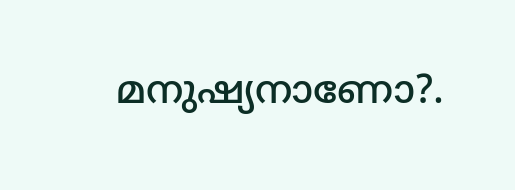മനുഷ്യനാണോ?.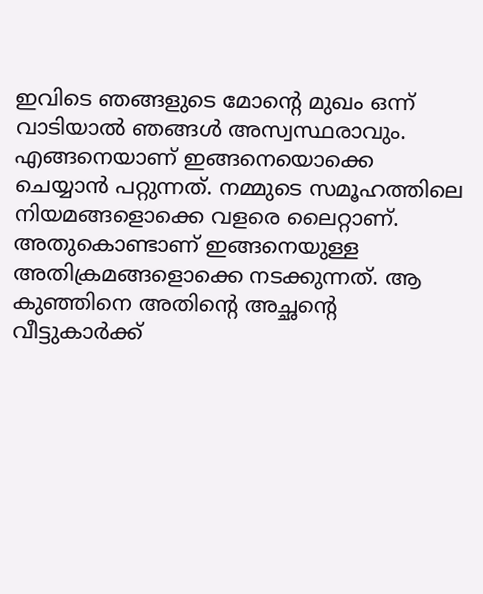ഇവിടെ ഞങ്ങളുടെ മോന്റെ മുഖം ഒന്ന് വാടിയാല്‍ ഞങ്ങള്‍ അസ്വസ്ഥരാവും. എങ്ങനെയാണ് ഇങ്ങനെയൊക്കെ ചെയ്യാന്‍ പറ്റുന്നത്. നമ്മുടെ സമൂഹത്തിലെ നിയമങ്ങളൊക്കെ വളരെ ലൈറ്റാണ്. അതുകൊണ്ടാണ് ഇങ്ങനെയുള്ള അതിക്രമങ്ങളൊക്കെ നടക്കുന്നത്. ആ കുഞ്ഞിനെ അതിന്റെ അച്ഛന്റെ വീട്ടുകാര്‍ക്ക്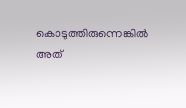കൊടുത്തിരുന്നെങ്കില്‍ അത്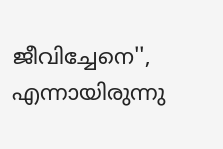ജീവിച്ചേനെ'', എന്നായിരുന്നു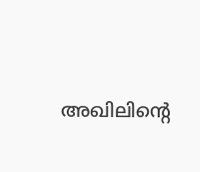അഖിലിന്റെ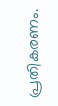പ്രതികരണം.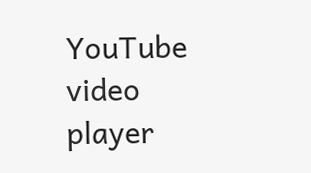YouTube video player